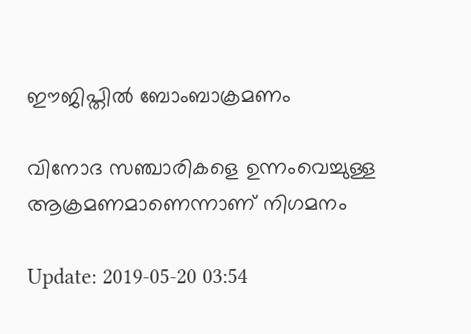ഈജിപ്തില്‍ ബോംബാക്രമണം

വിനോദ സഞ്ചാരികളെ ഉന്നംവെച്ചുള്ള ആക്രമണമാണെന്നാണ് നിഗമനം

Update: 2019-05-20 03:54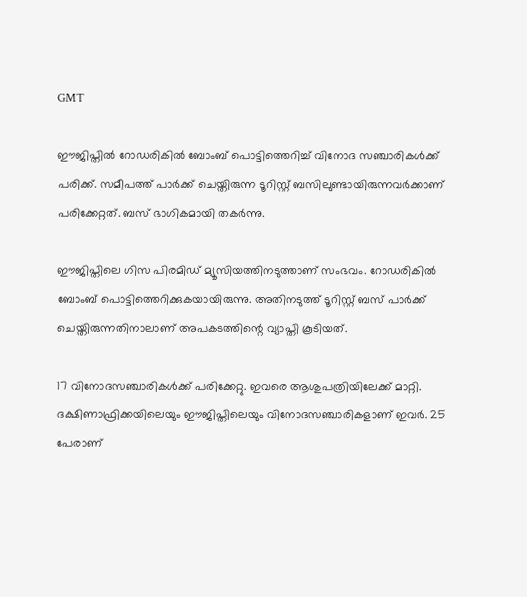GMT

ഈജിപ്തില്‍ റോഡരികില്‍‌ ബോംബ് പൊട്ടിത്തെറിച്ച് വിനോദ സഞ്ചാരികള്‍ക്ക് പരിക്ക്. സമീപത്ത് പാര്‍ക്ക് ചെയ്തിരുന്ന ടൂറിസ്റ്റ് ബസിലുണ്ടായിരുന്നവര്‍ക്കാണ് പരിക്കേറ്റത്. ബസ് ഭാഗികമായി തകര്‍ന്നു.

ഈജിപ്തിലെ ഗിസ പിരമിഡ് മ്യൂസിയത്തിനടുത്താണ് സംഭവം. റോഡരികില്‍ ബോംബ് പൊട്ടിത്തെറിക്കുകയായിരുന്നു. അതിനടുത്ത് ടൂറിസ്റ്റ് ബസ് പാര്‍ക്ക് ചെയ്തിരുന്നതിനാലാണ് അപകടത്തിന്റെ വ്യാപ്തി കൂടിയത്.

17 വിനോദസഞ്ചാരികള്‍ക്ക് പരിക്കേറ്റു. ഇവരെ ആശുപത്രിയിലേക്ക് മാറ്റി. ദക്ഷിണാഫ്രിക്കയിലെയും ഈജിപ്തിലെയും വിനോദസഞ്ചാരികളാണ് ഇവര്‍. 25 പേരാണ്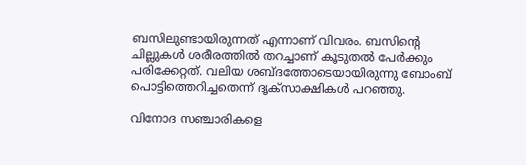ബസിലുണ്ടായിരുന്നത് എന്നാണ് വിവരം. ബസിന്റെ ചില്ലുകള്‍ ശരീരത്തില്‍ തറച്ചാണ് കൂടുതല്‍ പേര്‍ക്കും പരിക്കേറ്റത്. വലിയ ശബ്ദത്തോടെയായിരുന്നു ബോംബ് പൊട്ടിത്തെറിച്ചതെന്ന് ദൃക്സാക്ഷികള്‍ പറഞ്ഞു.

വിനോദ സഞ്ചാരികളെ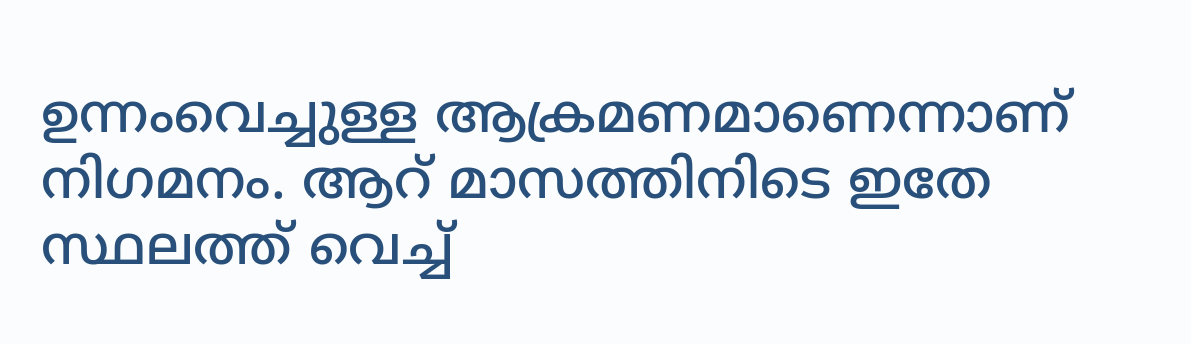ഉന്നംവെച്ചുള്ള ആക്രമണമാണെന്നാണ് നിഗമനം. ആറ് മാസത്തിനിടെ ഇതേ സ്ഥലത്ത് വെച്ച്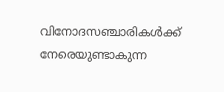വിനോദസഞ്ചാരികള്‍ക്ക് നേരെയുണ്ടാകുന്ന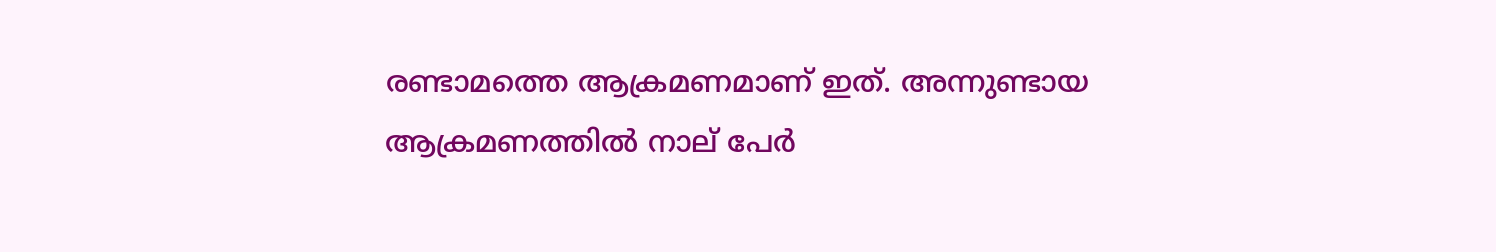രണ്ടാമത്തെ ആക്രമണമാണ് ഇത്. അന്നുണ്ടായ ആക്രമണത്തില്‍ നാല് പേര്‍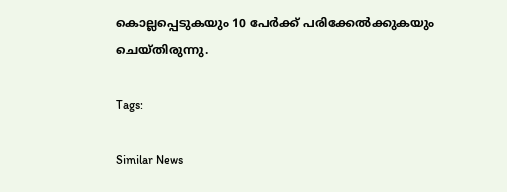കൊല്ലപ്പെടുകയും 10 പേര്‍ക്ക് പരിക്കേല്‍ക്കുകയും ചെയ്തിരുന്നു.

Tags:

Similar News